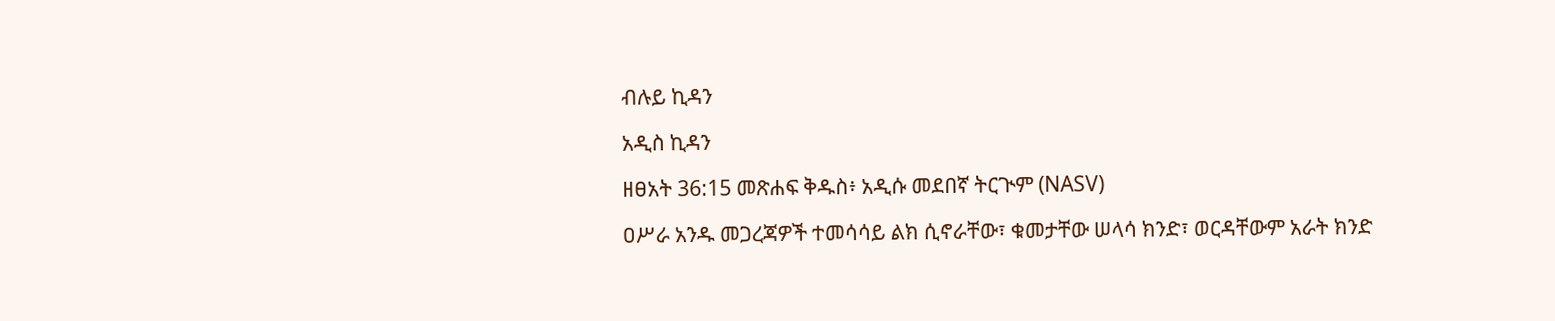ብሉይ ኪዳን

አዲስ ኪዳን

ዘፀአት 36:15 መጽሐፍ ቅዱስ፥ አዲሱ መደበኛ ትርጒም (NASV)

ዐሥራ አንዱ መጋረጃዎች ተመሳሳይ ልክ ሲኖራቸው፣ ቁመታቸው ሠላሳ ክንድ፣ ወርዳቸውም አራት ክንድ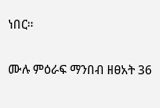ነበር።

ሙሉ ምዕራፍ ማንበብ ዘፀአት 36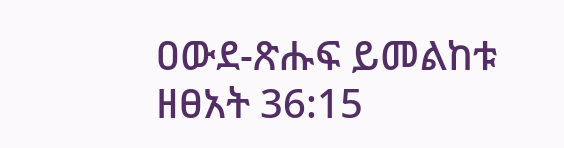ዐውደ-ጽሑፍ ይመልከቱ ዘፀአት 36:15